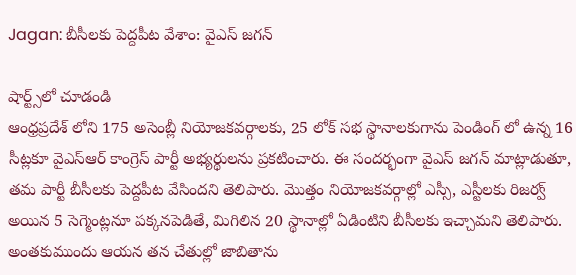Jagan: బీసీలకు పెద్దపీట వేశాం: వైఎస్ జగన్

షార్ట్స్‌లో చూడండి
ఆంధ్రప్రదేశ్ లోని 175 అసెంబ్లీ నియోజకవర్గాలకు, 25 లోక్ సభ స్థానాలకుగాను పెండింగ్ లో ఉన్న 16 సీట్లకూ వైఎస్ఆర్ కాంగ్రెస్ పార్టీ అభ్యర్థులను ప్రకటించారు. ఈ సందర్భంగా వైఎస్ జగన్ మాట్లాడుతూ, తమ పార్టీ బీసీలకు పెద్దపీట వేసిందని తెలిపారు. మొత్తం నియోజకవర్గాల్లో ఎస్సీ, ఎస్టీలకు రిజర్వ్ అయిన 5 సెగ్మెంట్లనూ పక్కనపెడితే, మిగిలిన 20 స్థానాల్లో ఏడింటిని బీసీలకు ఇచ్చామని తెలిపారు. అంతకుముందు ఆయన తన చేతుల్లో జాబితాను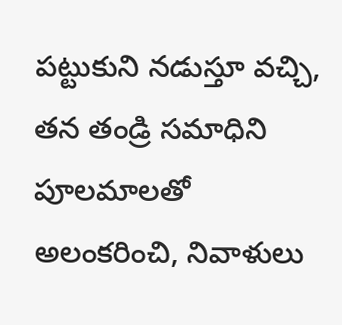పట్టుకుని నడుస్తూ వచ్చి, తన తండ్రి సమాధిని పూలమాలతో అలంకరించి, నివాళులు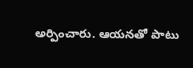అర్పించారు. ఆయనతో పాటు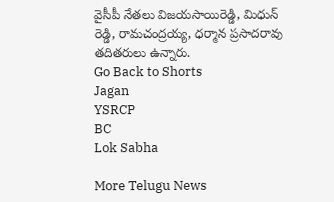వైసీపీ నేతలు విజయసాయిరెడ్డి, మిధున్ రెడ్డి, రామచంద్రయ్య, ధర్మాన ప్రసాదరావు తదితరులు ఉన్నారు.
Go Back to Shorts
Jagan
YSRCP
BC
Lok Sabha

More Telugu News